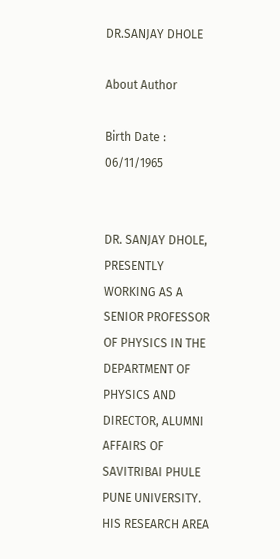DR.SANJAY DHOLE

About Author

Birth Date : 06/11/1965


DR. SANJAY DHOLE, PRESENTLY WORKING AS A SENIOR PROFESSOR OF PHYSICS IN THE DEPARTMENT OF PHYSICS AND DIRECTOR, ALUMNI AFFAIRS OF SAVITRIBAI PHULE PUNE UNIVERSITY. HIS RESEARCH AREA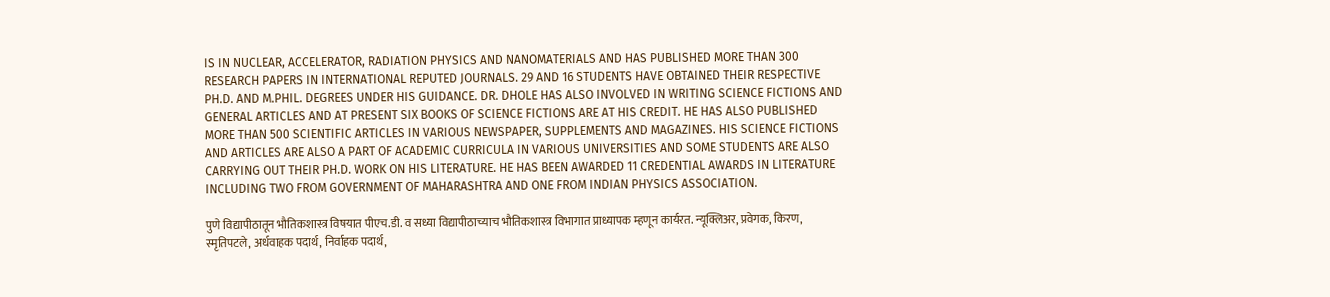IS IN NUCLEAR, ACCELERATOR, RADIATION PHYSICS AND NANOMATERIALS AND HAS PUBLISHED MORE THAN 300 RESEARCH PAPERS IN INTERNATIONAL REPUTED JOURNALS. 29 AND 16 STUDENTS HAVE OBTAINED THEIR RESPECTIVE PH.D. AND M.PHIL. DEGREES UNDER HIS GUIDANCE. DR. DHOLE HAS ALSO INVOLVED IN WRITING SCIENCE FICTIONS AND GENERAL ARTICLES AND AT PRESENT SIX BOOKS OF SCIENCE FICTIONS ARE AT HIS CREDIT. HE HAS ALSO PUBLISHED MORE THAN 500 SCIENTIFIC ARTICLES IN VARIOUS NEWSPAPER, SUPPLEMENTS AND MAGAZINES. HIS SCIENCE FICTIONS AND ARTICLES ARE ALSO A PART OF ACADEMIC CURRICULA IN VARIOUS UNIVERSITIES AND SOME STUDENTS ARE ALSO CARRYING OUT THEIR PH.D. WORK ON HIS LITERATURE. HE HAS BEEN AWARDED 11 CREDENTIAL AWARDS IN LITERATURE INCLUDING TWO FROM GOVERNMENT OF MAHARASHTRA AND ONE FROM INDIAN PHYSICS ASSOCIATION.

पुणे विद्यापीठातून भौतिकशास्त्र विषयात पीएच.डी. व सध्या विद्यापीठाच्याच भौतिकशास्त्र विभागात प्राध्यापक म्हणून कार्यरत. न्यूक्लिअर, प्रवेगक, किरण, स्मृतिपटले, अर्धवाहक पदार्थ, निर्वाहक पदार्थ,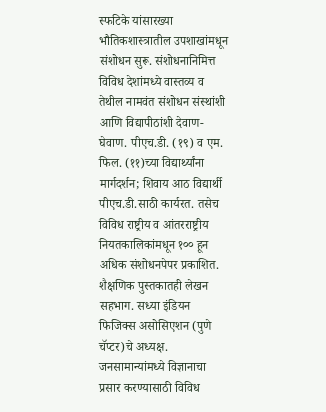स्फटिके यांसारख्या भौतिकशास्त्रातील उपशाखांमधून संशोधन सुरू. संशोधनानिमित्त विविध देशांमध्ये वास्तव्य व तेथील नामवंत संशोधन संस्थांशी आणि विद्यापीठांशी देवाण-घेवाण. पीएच.डी. (१९) व एम. फिल. (११)च्या विद्यार्थ्यांना मार्गदर्शन; शिवाय आठ विद्यार्थी पीएच.डी.साठी कार्यरत. तसेच विविध राष्ट्रीय व आंतरराष्ट्रीय नियतकालिकांमधून १०० हून अधिक संशोधनपेपर प्रकाशित. शैक्षणिक पुस्तकातही लेखन सहभाग. सध्या इंडियन फिजिक्स असोसिएशन (पुणे चॅप्टर)चे अध्यक्ष. जनसामान्यांमध्ये विज्ञानाचा प्रसार करण्यासाठी विविध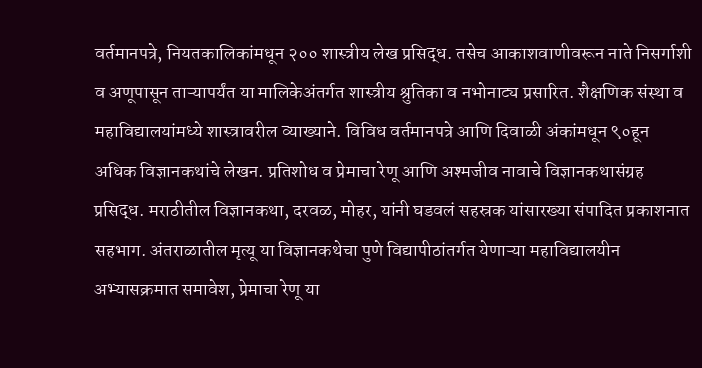वर्तमानपत्रे, नियतकालिकांमधून २०० शास्त्रीय लेख प्रसिद्ध. तसेच आकाशवाणीवरून नाते निसर्गाशी व अणूपासून ताऱ्यापर्यंत या मालिकेअंतर्गत शास्त्रीय श्रुतिका व नभोनाट्य प्रसारित. शैक्षणिक संस्था व महाविद्यालयांमध्ये शास्त्रावरील व्याख्याने. विविध वर्तमानपत्रे आणि दिवाळी अंकांमधून ९०हून अधिक विज्ञानकथांचे लेखन. प्रतिशोध व प्रेमाचा रेणू आणि अश्मजीव नावाचे विज्ञानकथासंग्रह प्रसिद्ध. मराठीतील विज्ञानकथा, दरवळ, मोहर, यांनी घडवलं सहस्रक यांसारख्या संपादित प्रकाशनात सहभाग. अंतराळातील मृत्यू या विज्ञानकथेचा पुणे विद्यापीठांतर्गत येणाऱ्या महाविद्यालयीन अभ्यासक्रमात समावेश, प्रेमाचा रेणू या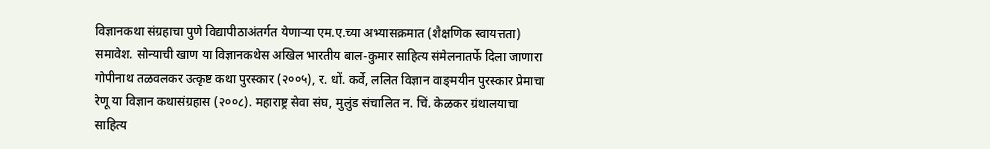विज्ञानकथा संग्रहाचा पुणे विद्यापीठाअंतर्गत येणाऱ्या एम.ए.च्या अभ्यासक्रमात (शैक्षणिक स्वायत्तता) समावेश. सोन्याची खाण या विज्ञानकथेस अखिल भारतीय बाल-कुमार साहित्य संमेलनातर्फे दिला जाणारा गोपीनाथ तळवलकर उत्कृष्ट कथा पुरस्कार (२००५), र. धों. कर्वे, ललित विज्ञान वाङ्‌मयीन पुरस्कार प्रेमाचा रेणू या विज्ञान कथासंग्रहास (२००८). महाराष्ट्र सेवा संघ, मुलुंड संचालित न. चिं. केळकर ग्रंथालयाचा साहित्य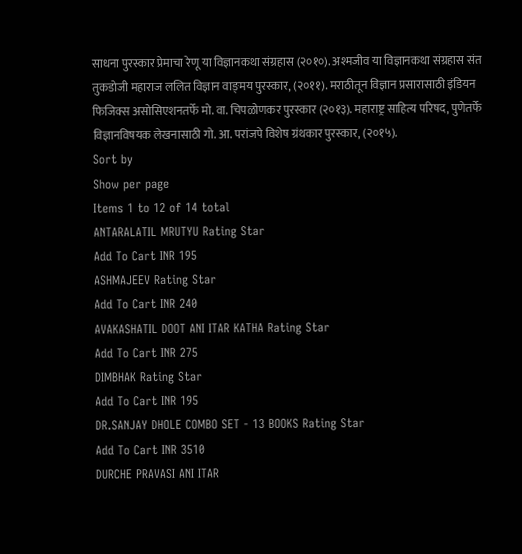साधना पुरस्कार प्रेमाचा रेणू या विज्ञानकथा संग्रहास (२०१०). अश्मजीव या विज्ञानकथा संग्रहास संत तुकडोजी महाराज ललित विज्ञान वाङ्‌मय पुरस्कार, (२०११). मराठीतून विज्ञान प्रसारासाठी इंडियन फिजिक्स असोसिएशनतर्फे मो. वा. चिपळोणकर पुरस्कार (२०१३). महाराष्ट्र साहित्य परिषद, पुणेतर्फे विज्ञानविषयक लेखनासाठी गो. आ. परांजपे विशेष ग्रंथकार पुरस्कार, (२०१५).
Sort by
Show per page
Items 1 to 12 of 14 total
ANTARALATIL MRUTYU Rating Star
Add To Cart INR 195
ASHMAJEEV Rating Star
Add To Cart INR 240
AVAKASHATIL DOOT ANI ITAR KATHA Rating Star
Add To Cart INR 275
DIMBHAK Rating Star
Add To Cart INR 195
DR.SANJAY DHOLE COMBO SET - 13 BOOKS Rating Star
Add To Cart INR 3510
DURCHE PRAVASI ANI ITAR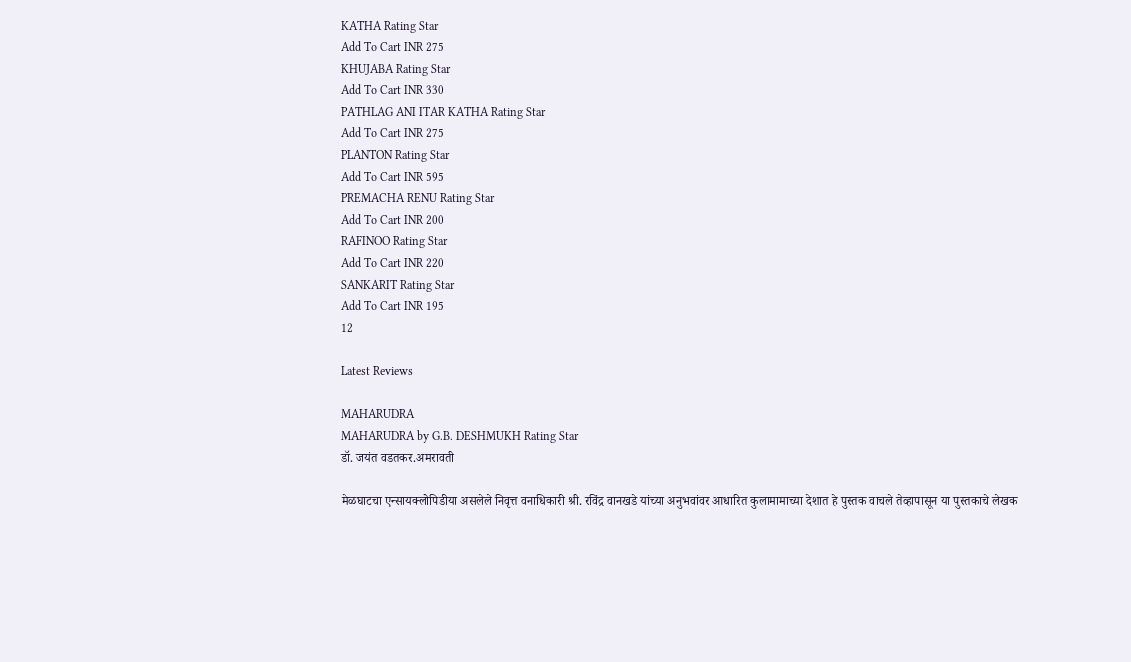KATHA Rating Star
Add To Cart INR 275
KHUJABA Rating Star
Add To Cart INR 330
PATHLAG ANI ITAR KATHA Rating Star
Add To Cart INR 275
PLANTON Rating Star
Add To Cart INR 595
PREMACHA RENU Rating Star
Add To Cart INR 200
RAFINOO Rating Star
Add To Cart INR 220
SANKARIT Rating Star
Add To Cart INR 195
12

Latest Reviews

MAHARUDRA
MAHARUDRA by G.B. DESHMUKH Rating Star
डॉ. जयंत वडतकर.अमरावती

मेळघाटचा एन्सायक्लोपिडीया असलेले निवृत्त वनाधिकारी श्री. रविंद्र वानखडे यांच्या अनुभवांवर आधारित कुलामामाच्या देशात हे पुस्तक वाचले तेव्हापासून या पुस्तकाचे लेखक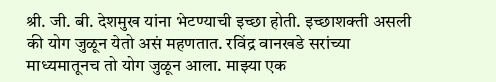श्री. जी. बी. देशमुख यांना भेटण्याची इच्छा होती. इच्छाशक्ती असली की योग जुळून येतो असं महणतात. रविंद्र वानखडे सरांच्या माध्यमातूनच तो योग जुळून आला. माझ्या एक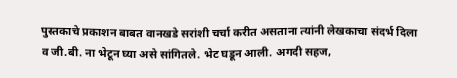पुस्तकाचे प्रकाशन बाबत वानखडे सरांशी चर्चा करीत असताना त्यांनी लेखकाचा संदर्भ दिला व जी.बी. ना भेटून घ्या असे सांगितले. भेट घडून आली. अगदी सहज,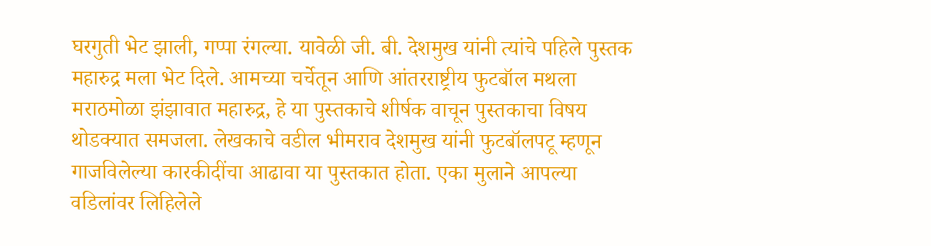घरगुती भेट झाली, गप्पा रंगल्या. यावेळी जी. बी. देशमुख यांनी त्यांचे पहिले पुस्तक महारुद्र मला भेट दिले. आमच्या चर्चेतून आणि आंतरराष्ट्रीय फुटबॉल मथला मराठमोळा झंझावात महारुद्र, हे या पुस्तकाचे शीर्षक वाचून पुस्तकाचा विषय थोडक्यात समजला. लेखकाचे वडील भीमराव देशमुख यांनी फुटबॉलपटू म्हणून गाजविलेल्या कारकीदींचा आढावा या पुस्तकात होता. एका मुलाने आपल्या वडिलांवर लिहिलेले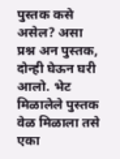पुस्तक कसे असेल? असा प्रश्न अन पुस्तक, दोन्ही घेऊन घरी आलो. भेट मिळालेले पुस्तक वेळ मिळाला तसे एका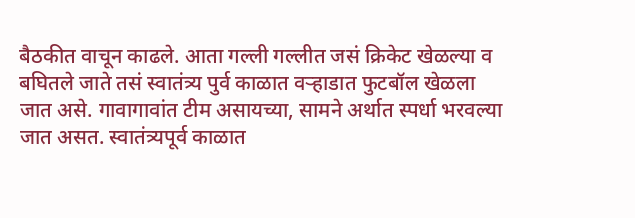बैठकीत वाचून काढले. आता गल्ली गल्लीत जसं क्रिकेट खेळल्या व बघितले जाते तसं स्वातंत्र्य पुर्व काळात वऱ्हाडात फुटबॉल खेळला जात असे. गावागावांत टीम असायच्या, सामने अर्थात स्पर्धा भरवल्या जात असत. स्वातंत्र्यपूर्व काळात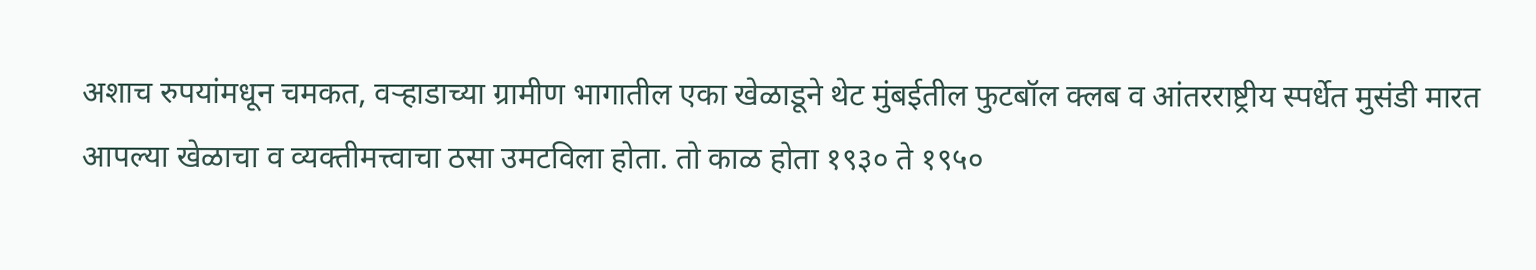अशाच रुपयांमधून चमकत, वऱ्हाडाच्या ग्रामीण भागातील एका खेळाडूने थेट मुंबईतील फुटबॉल क्लब व आंतरराष्ट्रीय स्पर्धेत मुसंडी मारत आपल्या खेळाचा व व्यक्तीमत्त्वाचा ठसा उमटविला होता. तो काळ होता १९३० ते १९५०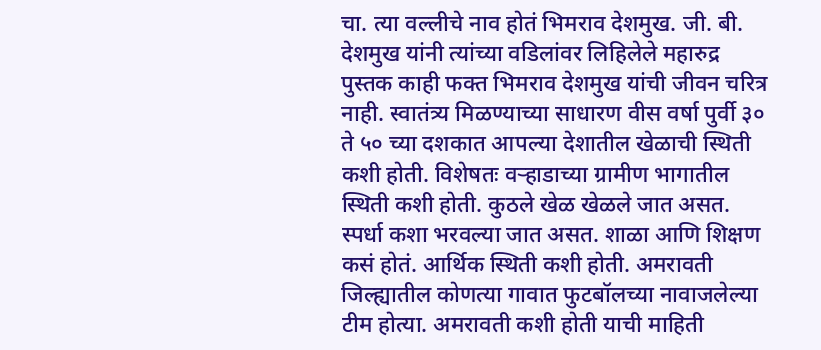चा. त्या वल्लीचे नाव होतं भिमराव देशमुख. जी. बी. देशमुख यांनी त्यांच्या वडिलांवर लिहिलेले महारुद्र पुस्तक काही फक्त भिमराव देशमुख यांची जीवन चरित्र नाही. स्वातंत्र्य मिळण्याच्या साधारण वीस वर्षा पुर्वी ३० ते ५० च्या दशकात आपल्या देशातील खेळाची स्थिती कशी होती. विशेषतः वऱ्हाडाच्या ग्रामीण भागातील स्थिती कशी होती. कुठले खेळ खेळले जात असत. स्पर्धा कशा भरवल्या जात असत. शाळा आणि शिक्षण कसं होतं. आर्थिक स्थिती कशी होती. अमरावती जिल्ह्यातील कोणत्या गावात फुटबॉलच्या नावाजलेल्या टीम होत्या. अमरावती कशी होती याची माहिती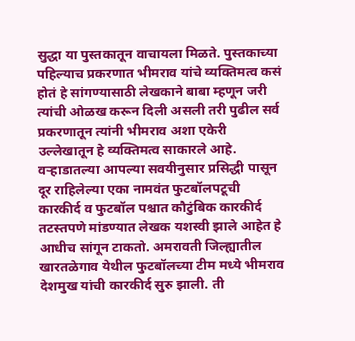सुद्धा या पुस्तकातून वाचायला मिळते. पुस्तकाच्या पहिल्याच प्रकरणात भीमराव यांचे व्यक्तिमत्व कसं होतं हे सांगण्यासाठी लेखकाने बाबा म्हणून जरी त्यांची ओळख करून दिली असली तरी पुढील सर्व प्रकरणातून त्यांनी भीमराव अशा एकेरी उल्लेखातून हे व्यक्तिमत्व साकारले आहे. वऱ्हाडातल्या आपल्या सवयीनुसार प्रसिद्धी पासून दूर राहिलेल्या एका नामवंत फुटबॉलपटूची कारकीर्द व फुटबॉल पश्चात कौटुंबिक कारकीर्द तटस्तपणे मांडण्यात लेखक यशस्वी झाले आहेत हे आधीच सांगून टाकतो. अमरावती जिल्ह्यातील खारतळेगाव येथील फुटबॉलच्या टीम मध्ये भीमराव देशमुख यांची कारकीर्द सुरु झाली. ती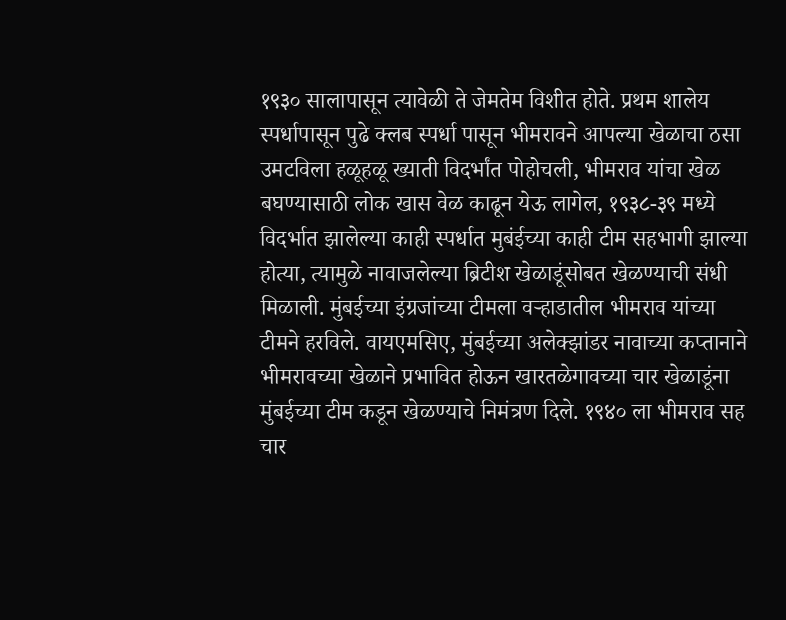१९३० सालापासून त्यावेळी ते जेमतेम विशीत होते. प्रथम शालेय स्पर्धापासून पुढे क्लब स्पर्धा पासून भीमरावने आपल्या खेळाचा ठसा उमटविला हळूहळू ख्याती विदर्भांत पोहोचली, भीमराव यांचा खेळ बघण्यासाठी लोक खास वेळ काढून येऊ लागेल, १९३८-३९ मध्ये विदर्भात झालेल्या काही स्पर्धात मुबंईच्या काही टीम सहभागी झाल्या होत्या, त्यामुळे नावाजलेल्या ब्रिटीश खेळाडूंसोबत खेळण्याची संधी मिळाली. मुंबईच्या इंग्रजांच्या टीमला वऱ्हाडातील भीमराव यांच्या टीमने हरविले. वायएमसिए, मुंबईच्या अलेक्झांडर नावाच्या कप्तानाने भीमरावच्या खेळाने प्रभावित होऊन खारतळेगावच्या चार खेळाडूंना मुंबईच्या टीम कडून खेळण्याचे निमंत्रण दिले. १९४० ला भीमराव सह चार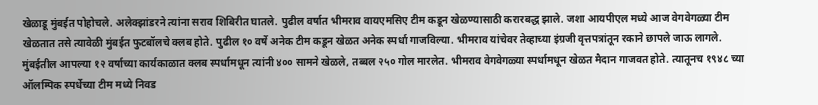खेळाडू मुंबईत पोहोचले. अलेक्झांडरने त्यांना सराव शिबिरीत घातले. पुढील वर्षात भीमराव वायएमसिए टीम कडून खेळण्यासाठी करारबद्ध झाले. जशा आयपीएल मध्ये आज वेगवेगळ्या टीम खेळतात तसे त्यावेळी मुंबईत फुटबॉलचे क्लब होते. पुढील १० वर्षे अनेक टीम कडून खेळत अनेक स्पर्धा गाजविल्या. भीमराव यांचेवर तेव्हाच्या इंग्रजी वृत्तपत्रांतून रकाने छापले जाऊ लागले. मुंबईतील आपल्या १२ वर्षाच्या कार्यकाळात क्लब स्पर्धामधून त्यांनी ४०० सामने खेळले, तब्बल २५० गोल मारलेत. भीमराव वेगवेगळ्या स्पर्धामधून खेळत मैदान गाजवत होते. त्यातूनच १९४८ च्या ऑलम्पिक स्पर्धेच्या टीम मध्ये निवड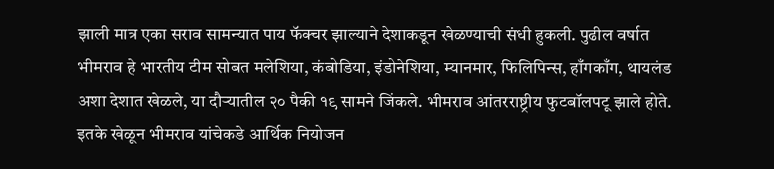झाली मात्र एका सराव सामन्यात पाय फॅक्चर झाल्याने देशाकडून खेळण्याची संधी हुकली. पुढील वर्षात भीमराव हे भारतीय टीम सोबत मलेशिया, कंबोडिया, इंडोनेशिया, म्यानमार, फिलिपिन्स, हाँगकाँग, थायलंड अशा देशात खेळले, या दौऱ्यातील २० पैकी १९ सामने जिंकले. भीमराव आंतरराष्ट्रीय फुटबॉलपटू झाले होते. इतके खेळून भीमराव यांचेकडे आर्थिक नियोजन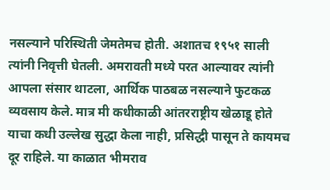नसल्याने परिस्थिती जेमतेमच होती. अशातच १९५१ साली त्यांनी निवृत्ती घेतली. अमरावती मध्ये परत आल्यावर त्यांनी आपला संसार थाटला, आर्थिक पाठबळ नसल्याने फुटकळ व्यवसाय केले. मात्र मी कधीकाळी आंतरराष्ट्रीय खेळाडू होते याचा कधी उल्लेख सुद्धा केला नाही, प्रसिद्धी पासून ते कायमच दूर राहिले. या काळात भीमराव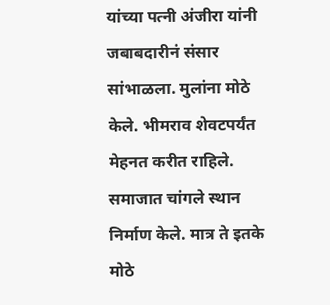यांच्या पत्नी अंजीरा यांनी जबाबदारीनं संसार सांभाळला. मुलांना मोठे केले. भीमराव शेवटपर्यंत मेहनत करीत राहिले. समाजात चांगले स्थान निर्माण केले. मात्र ते इतके मोठे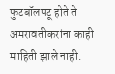फुटबॉलपटू होते ते अमरावतीकरांना काही माहिती झाले नाही.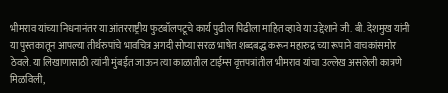भीमराव यांच्या निधनानंतर या आंतरराष्ट्रीय फुटबॉलपटूचे कार्य पुढील पिढीला माहित व्हावे या उद्देशाने जी. बी. देशमुख यांनी या पुस्तकातून आपल्या तीर्थरुपांचे भावचित्र अगदी सोप्या सरळ भाषेत शब्दबद्ध करून महारुद्र च्या रूपाने वाचकांसमोर ठेवले. या लिखाणासाठी त्यांनी मुंबईत जाऊन त्या काळातील टाईम्स वृत्तपत्रांतील भीमराव यांचा उल्लेख असलेली कात्रणे मिळविली,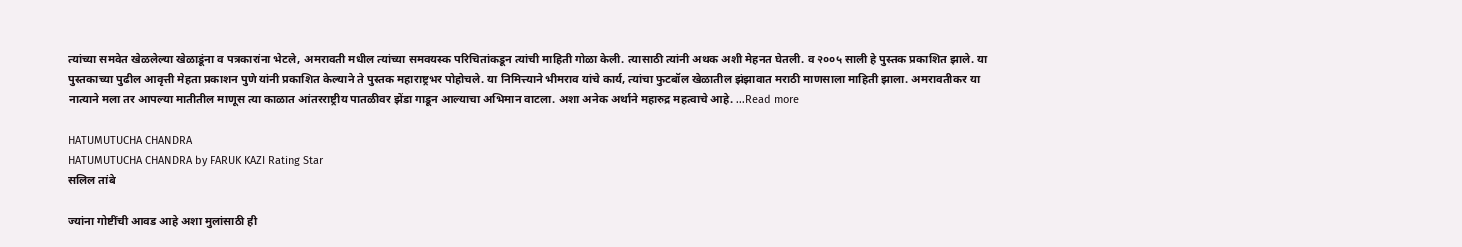त्यांच्या समवेत खेळलेल्या खेळाडूंना व पत्रकारांना भेटले, अमरावती मधील त्यांच्या समवयस्क परिचितांकडून त्यांची माहिती गोळा केली. त्यासाठी त्यांनी अथक अशी मेहनत घेतली. व २००५ साली हे पुस्तक प्रकाशित झाले. या पुस्तकाच्या पुढील आवृत्ती मेहता प्रकाशन पुणे यांनी प्रकाशित केल्याने ते पुस्तक महाराष्ट्रभर पोहोचले. या निमित्त्याने भीमराव यांचे कार्य, त्यांचा फुटबॉल खेळातील झंझावात मराठी माणसाला माहिती झाला. अमरावतीकर या नात्याने मला तर आपल्या मातीतील माणूस त्या काळात आंतरराष्ट्रीय पातळीवर झेंडा गाडून आल्याचा अभिमान वाटला. अशा अनेक अर्थाने महारुद्र महत्वाचे आहे. ...Read more

HATUMUTUCHA CHANDRA
HATUMUTUCHA CHANDRA by FARUK KAZI Rating Star
सलिल तांबे

ज्यांना गोष्टींची आवड आहे अशा मुलांसाठी ही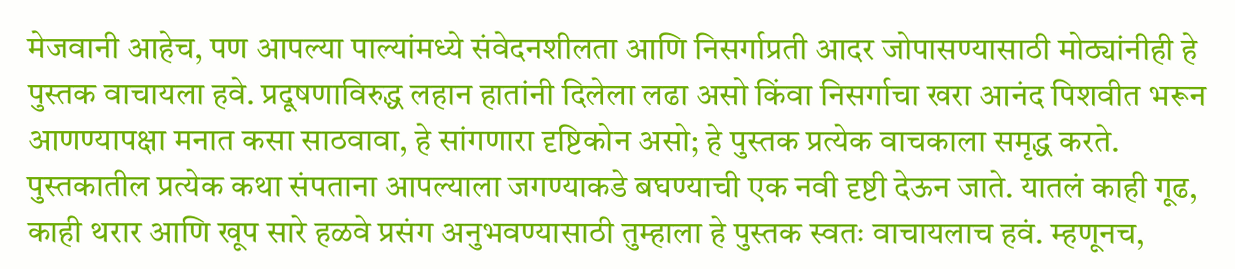मेजवानी आहेच, पण आपल्या पाल्यांमध्ये संवेदनशीलता आणि निसर्गाप्रती आदर जोपासण्यासाठी मोठ्यांनीही हे पुस्तक वाचायला हवे. प्रदूषणाविरुद्ध लहान हातांनी दिलेला लढा असो किंवा निसर्गाचा खरा आनंद पिशवीत भरून आणण्यापक्षा मनात कसा साठवावा, हे सांगणारा दृष्टिकोन असो; हे पुस्तक प्रत्येक वाचकाला समृद्ध करते. पुस्तकातील प्रत्येक कथा संपताना आपल्याला जगण्याकडे बघण्याची एक नवी दृष्टी देऊन जाते. यातलं काही गूढ, काही थरार आणि खूप सारे हळवे प्रसंग अनुभवण्यासाठी तुम्हाला हे पुस्तक स्वतः वाचायलाच हवं. म्हणूनच,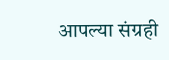आपल्या संग्रही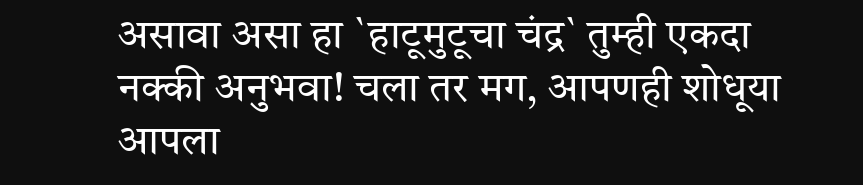असावा असा हा `हाटूमुटूचा चंद्र` तुम्ही एकदा नक्की अनुभवा! चला तर मग, आपणही शोधूया आपला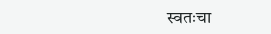स्वतःचा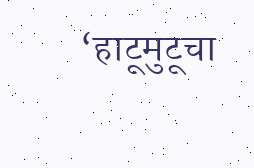‘हाटूमुटूचा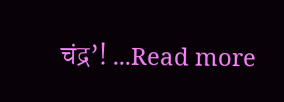चंद्र’! ...Read more